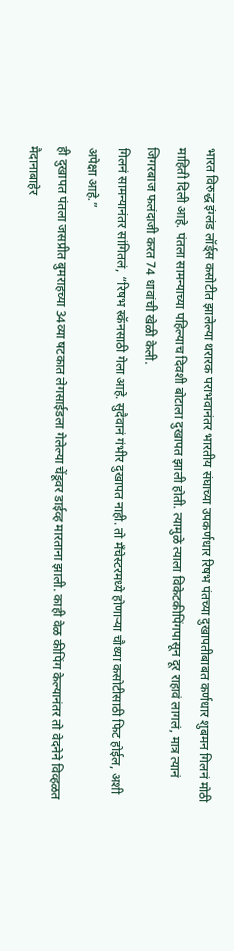भारत विरुद्ध इंग्लंड लॉर्ड्स कसोटीत झालेल्या थरारक पराभवानंतर भारतीय संघाच्या उपकर्णधार रिषभ पंतच्या दुखापतीबाबत कर्णधार शुबमन गिलनं मोठी माहिती दिली आहे. पंतला सामन्याच्या पहिल्याच दिवशी बोटाला दुखापत झाली होती. त्यामुळे त्याला विकेटकीपिंगपासून दूर राहावं लागलं, मात्र त्यानं जिगरबाज फलंदाजी करत 74 धावांची खेळी केली.
गिलनं सामन्यानंतर सांगितलं, “रिषभ स्कॅनसाठी गेला आहे. सुदैवानं गंभीर दुखापत नाही. तो मँचेस्टरमध्ये होणाऱ्या चौथ्या कसोटीसाठी फिट होईल, अशी अपेक्षा आहे.”
ही दुखापत पंतला जसप्रीत बुमराहच्या 34व्या षटकात लेगसाईडला गेलेल्या चेंडूवर डाईव्ह मारताना झाली. काही वेळ कीपिंग केल्यानंतर तो वेदनेने विव्हळत मैदानाबाहेर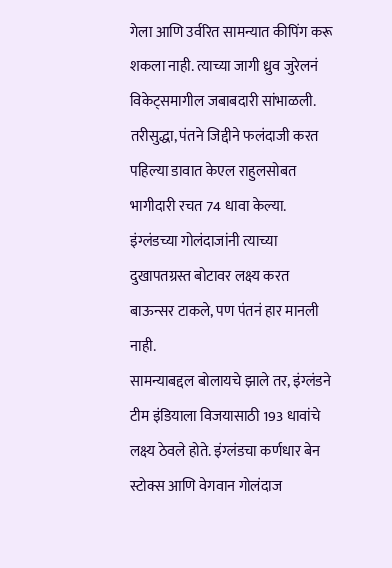गेला आणि उर्वरित सामन्यात कीपिंग करू शकला नाही. त्याच्या जागी ध्रुव जुरेलनं विकेट्समागील जबाबदारी सांभाळली.
तरीसुद्धा, पंतने जिद्दीने फलंदाजी करत पहिल्या डावात केएल राहुलसोबत भागीदारी रचत 74 धावा केल्या. इंग्लंडच्या गोलंदाजांनी त्याच्या दुखापतग्रस्त बोटावर लक्ष्य करत बाऊन्सर टाकले, पण पंतनं हार मानली नाही.
सामन्याबद्दल बोलायचे झाले तर, इंग्लंडने टीम इंडियाला विजयासाठी 193 धावांचे लक्ष्य ठेवले होते. इंग्लंडचा कर्णधार बेन स्टोक्स आणि वेगवान गोलंदाज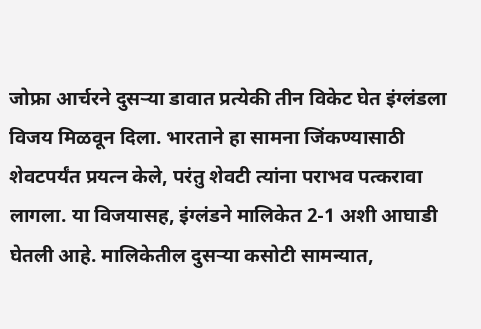जोफ्रा आर्चरने दुसऱ्या डावात प्रत्येकी तीन विकेट घेत इंग्लंडला विजय मिळवून दिला. भारताने हा सामना जिंकण्यासाठी शेवटपर्यंत प्रयत्न केले, परंतु शेवटी त्यांना पराभव पत्करावा लागला. या विजयासह, इंग्लंडने मालिकेत 2-1 अशी आघाडी घेतली आहे. मालिकेतील दुसऱ्या कसोटी सामन्यात,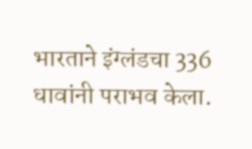भारताने इंग्लंडचा 336 धावांनी पराभव केला.